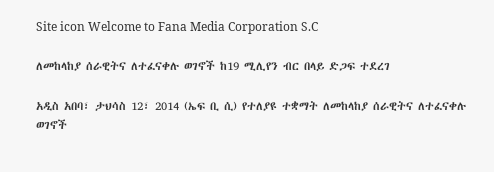Site icon Welcome to Fana Media Corporation S.C

ለመከላከያ ሰራዊትና ለተፈናቀሉ ወገኖች ከ19 ሚሊየን ብር በላይ ድጋፍ ተደረገ

አዲስ አበባ፣ ታህሳስ 12፣ 2014 (ኤፍ ቢ ሲ) የተለያዩ ተቋማት ለመከላከያ ሰራዊትና ለተፈናቀሉ ወገኖች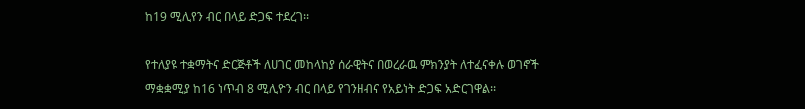ከ19 ሚሊየን ብር በላይ ድጋፍ ተደረገ፡፡

የተለያዩ ተቋማትና ድርጅቶች ለሀገር መከላከያ ሰራዊትና በወረራዉ ምክንያት ለተፈናቀሉ ወገኖች ማቋቋሚያ ከ16 ነጥብ 8 ሚሊዮን ብር በላይ የገንዘብና የአይነት ድጋፍ አድርገዋል፡፡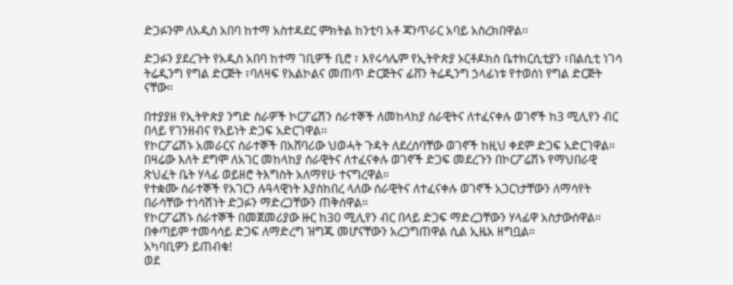ድጋፉንም ለአዲስ አበባ ከተማ አስተዳደር ምክትል ከንቲባ አቶ ጃንጥራር አባይ አስረክበዋል፡፡

ድጋፉን ያደረጉት የአዲስ አበባ ከተማ ገቢዎች ቢሮ ፣ እየሩሳሌም የኢትዮጵያ ኦርቶዶክስ ቤተክርሲቲያን ፣በልሲቲ ነገሳ ትሬዲንግ የግል ድርጅት ፣ባለዛፍ የአልኮልና መጠጥ ድርጅትና ፊቨን ትሬዲንግ ኃላፊነቱ የተወሰነ የግል ድርጅት ናቸው።

በተያያዘ የኢትዮጵያ ንግድ ስራዎች ኮርፖሬሽን ሰራተኞች ለመከላከያ ሰራዊትና ለተፈናቀሉ ወገኖች ከ3 ሚሊየን ብር በላይ የገንዘብና የአይነት ድጋፍ አድርገዋል፡፡
የኮርፖሬሽኑ አመራርና ሰራተኞች በአሸባሪው ህወሓት ጉዳት ለደረሰባቸው ወገኖች ከዚህ ቀደም ድጋፍ አድርገዋል።
በዛሬው እለት ደግሞ ለአገር መከላከያ ሰራዊትና ለተፈናቀሉ ወገኖች ድጋፍ መደረጉን በኮርፖሬሽኑ የማህበራዊ ጽህፈት ቤት ሃላፊ ወይዘሮ ትእግስት አለማየሁ ተናግረዋል።
የተቋሙ ሰራተኞች የአገርን ሉዓላዊነት እያስከበረ ላለው ሰራዊትና ለተፈናቀሉ ወገኖች አጋርነታቸውን ለማሳየት በራሳቸው ተነሳሽነት ድጋፉን ማድረጋቸውን ጠቅሰዋል።
የኮርፖሬሽኑ ሰራተኞች በመጀመሪያው ዙር ከ30 ሚሊየን ብር በላይ ድጋፍ ማድረጋቸውን ሃላፊዋ አስታውሰዋል።
በቀጣይም ተመሳሳይ ድጋፍ ለማድረግ ዝግጁ መሆናቸውን አረጋግጠዋል ሲል ኢዜአ ዘግቧል።
አካባቢዎን ይጠብቁ!
ወደ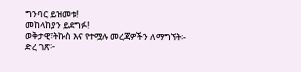ግንባር ይዝመቱ!
መከላከያን ይደግፉ!
ወቅታዊ፣ትኩስ እና የተሟሉ መረጃዎችን ለማግኘት፡-
ድረ ገጽ፦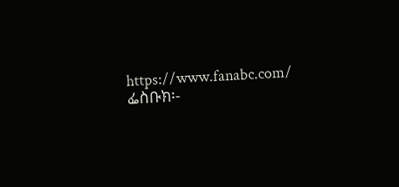https://www.fanabc.com/
ፌስቡክ፡-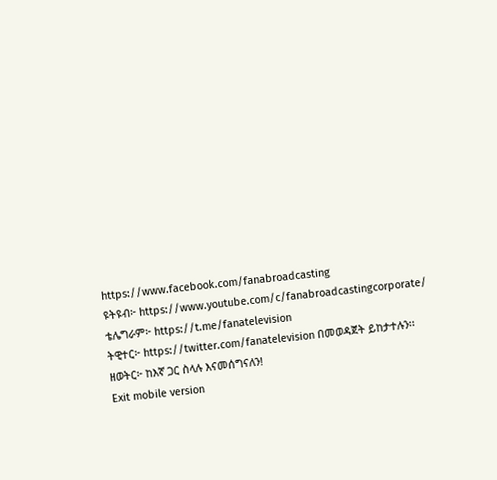https://www.facebook.com/fanabroadcasting
ዩትዩብ፦ https://www.youtube.com/c/fanabroadcastingcorporate/
ቴሌግራም፦ https://t.me/fanatelevision
ትዊተር፦ https://twitter.com/fanatelevision በመወዳጀት ይከታተሉን፡፡
ዘወትር፦ ከእኛ ጋር ስላሉ እናመሰግናለን!
Exit mobile version